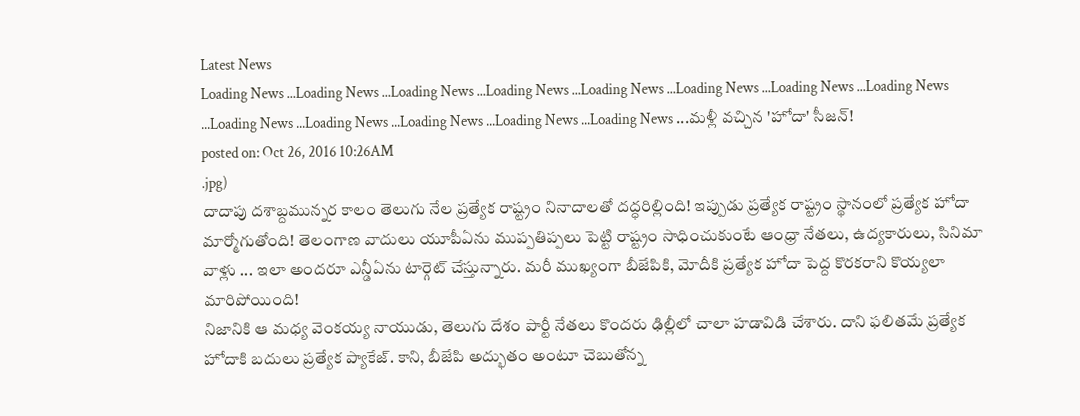Latest News
Loading News ...Loading News ...Loading News ...Loading News ...Loading News ...Loading News ...Loading News ...Loading News ...Loading News ...Loading News ...Loading News ...Loading News ...Loading News ...మళ్లీ వచ్చిన 'హోదా' సీజన్!
posted on: Oct 26, 2016 10:26AM
.jpg)
దాదాపు దశాబ్దమున్నర కాలం తెలుగు నేల ప్రత్యేక రాష్ట్రం నినాదాలతో దద్ధరిల్లింది! ఇప్పుడు ప్రత్యేక రాష్ట్రం స్థానంలో ప్రత్యేక హోదా మార్మోగుతోంది! తెలంగాణ వాదులు యూపీఏను ముప్పతిప్పలు పెట్టి రాష్ట్రం సాధించుకుంటే ఆంధ్రా నేతలు, ఉద్యకారులు, సినిమా వాళ్లు ... ఇలా అందరూ ఎన్డీఏను టార్గెట్ చేస్తున్నారు. మరీ ముఖ్యంగా బీజేపికి, మోదీకి ప్రత్యేక హోదా పెద్ద కొరకరాని కొయ్యలా మారిపోయింది!
నిజానికి ఆ మధ్య వెంకయ్య నాయుడు, తెలుగు దేశం పార్టీ నేతలు కొందరు ఢిల్లీలో చాలా హడావిడి చేశారు. దాని ఫలితమే ప్రత్యేక హోదాకి బదులు ప్రత్యేక ప్యాకేజ్. కాని, బీజేపి అద్భుతం అంటూ చెబుతోన్న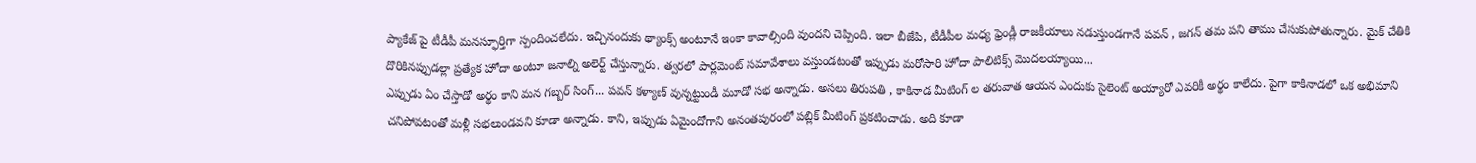ప్యాకేజ్ పై టీడీపీ మనస్ఫూర్తిగా స్పందించలేదు. ఇచ్చినందుకు థ్యాంక్స్ అంటూనే ఇంకా కావాల్సింది వుందని చెప్పింది. ఇలా బీజేపి, టీడీపీల మధ్య ఫ్రెండ్లీ రాజకీయాలు నడుస్తుండగానే పవన్ , జగన్ తమ పని తాము చేసుకుపోతున్నారు. మైక్ చేతికి దొరికినప్పుడల్లా ప్రత్యేక హోదా అంటూ జనాల్ని అలెర్ట్ చేస్తున్నారు. త్వరలో పార్లమెంట్ సమావేశాలు వస్తుండటంతో ఇప్పుడు మరోసారి హోదా పాలిటిక్స్ మొదలయ్యాయి...
ఎప్పుడు ఏం చేస్తాడో అర్థం కాని మన గబ్బర్ సింగ్... పవన్ కళ్యాణ్ వున్నట్టుండీ మూడో సభ అన్నాడు. అసలు తిరుపతి , కాకినాడ మీటింగ్ ల తరువాత ఆయన ఎందుకు సైలెంట్ అయ్యారో ఎవరికీ అర్థం కాలేదు. పైగా కాకినాడలో ఒక అభిమాని చనిపోవటంతో మళ్లీ సభలుండవని కూడా అన్నాడు. కాని, ఇప్పుడు ఏమైందోగాని అనంతపురంలో పబ్లిక్ మీటింగ్ ప్రకటించాడు. అది కూడా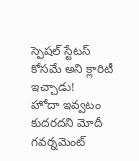స్పెషల్ స్టేటస్ కోసమే అని క్లారిటీ ఇచ్చాడు!
హోదా ఇవ్వటం కుదరదని మోదీ గవర్నమెంట్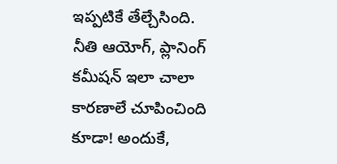ఇప్పటికే తేల్చేసింది. నీతి ఆయోగ్, ప్లానింగ్ కమీషన్ ఇలా చాలా కారణాలే చూపించింది కూడా! అందుకే,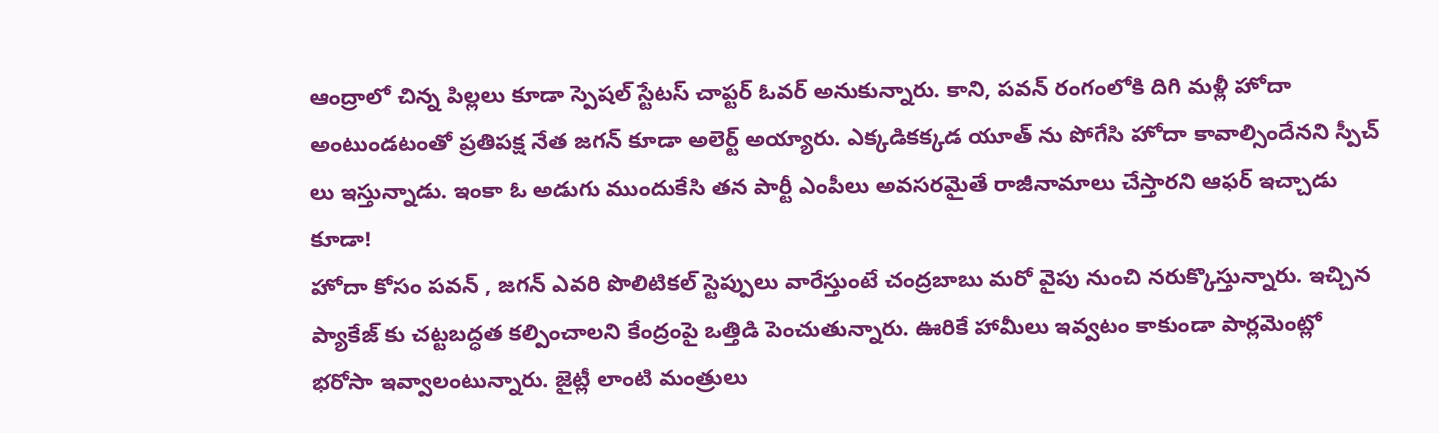ఆంద్రాలో చిన్న పిల్లలు కూడా స్పెషల్ స్టేటస్ చాప్టర్ ఓవర్ అనుకున్నారు. కాని, పవన్ రంగంలోకి దిగి మళ్లీ హోదా అంటుండటంతో ప్రతిపక్ష నేత జగన్ కూడా అలెర్ట్ అయ్యారు. ఎక్కడికక్కడ యూత్ ను పోగేసి హోదా కావాల్సిందేనని స్పీచ్ లు ఇస్తున్నాడు. ఇంకా ఓ అడుగు ముందుకేసి తన పార్టీ ఎంపీలు అవసరమైతే రాజీనామాలు చేస్తారని ఆఫర్ ఇచ్చాడు కూడా!
హోదా కోసం పవన్ , జగన్ ఎవరి పొలిటికల్ స్టెప్పులు వారేస్తుంటే చంద్రబాబు మరో వైపు నుంచి నరుక్కొస్తున్నారు. ఇచ్చిన ప్యాకేజ్ కు చట్టబద్ధత కల్పించాలని కేంద్రంపై ఒత్తిడి పెంచుతున్నారు. ఊరికే హామీలు ఇవ్వటం కాకుండా పార్లమెంట్లో భరోసా ఇవ్వాలంటున్నారు. జైట్లీ లాంటి మంత్రులు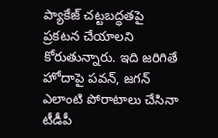ప్యాకేజ్ చట్టబద్ధతపై ప్రకటన చేయాలని కోరుతున్నారు. ఇది జరిగితే హోదాపై పవన్, జగన్ ఎలాంటి పోరాటాలు చేసినా టీడీపీ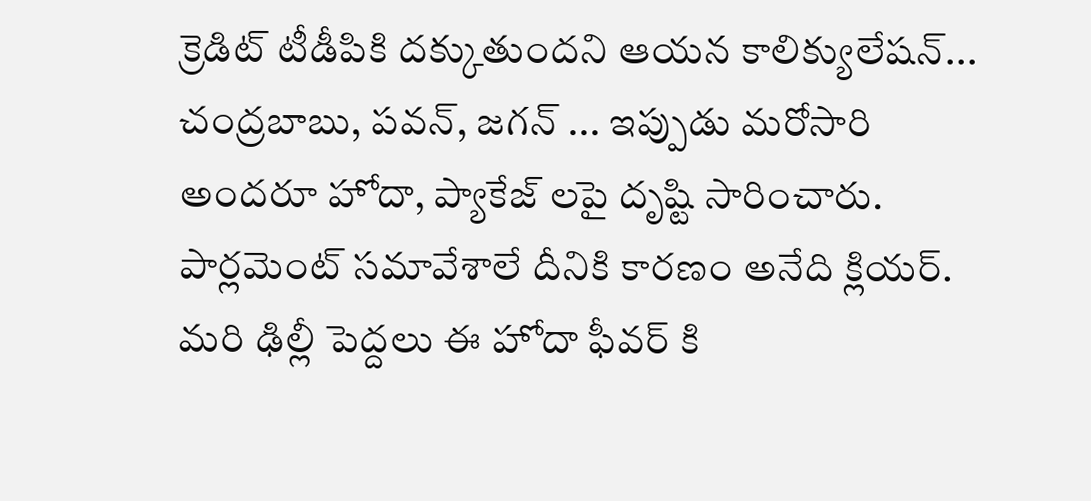క్రెడిట్ టీడీపికి దక్కుతుందని ఆయన కాలిక్యులేషన్...
చంద్రబాబు, పవన్, జగన్ ... ఇప్పుడు మరోసారి అందరూ హోదా, ప్యాకేజ్ లపై దృష్టి సారించారు. పార్లమెంట్ సమావేశాలే దీనికి కారణం అనేది క్లియర్. మరి ఢిల్లీ పెద్దలు ఈ హోదా ఫీవర్ కి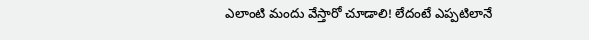ఎలాంటి మందు వేస్తారో చూడాలి! లేదంటే ఎప్పటిలానే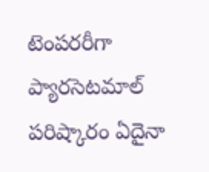టెంపరరీగా ప్యారసెటమాల్ పరిష్కారం ఏదైనా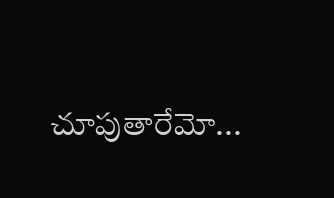చూపుతారేమో...